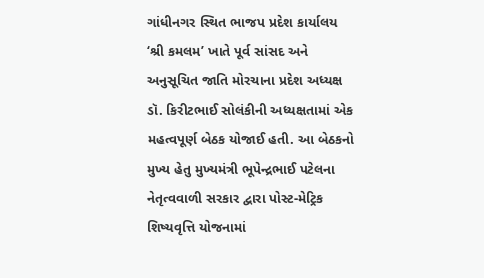ગાંધીનગર સ્થિત ભાજપ પ્રદેશ કાર્યાલય ‘શ્રી કમલમ’ ખાતે પૂર્વ સાંસદ અને અનુસૂચિત જાતિ મોરચાના પ્રદેશ અધ્યક્ષ ડૉ. કિરીટભાઈ સોલંકીની અધ્યક્ષતામાં એક મહત્વપૂર્ણ બેઠક યોજાઈ હતી. આ બેઠકનો મુખ્ય હેતુ મુખ્યમંત્રી ભૂપેન્દ્રભાઈ પટેલના નેતૃત્વવાળી સરકાર દ્વારા પોસ્ટ-મેટ્રિક શિષ્યવૃત્તિ યોજનામાં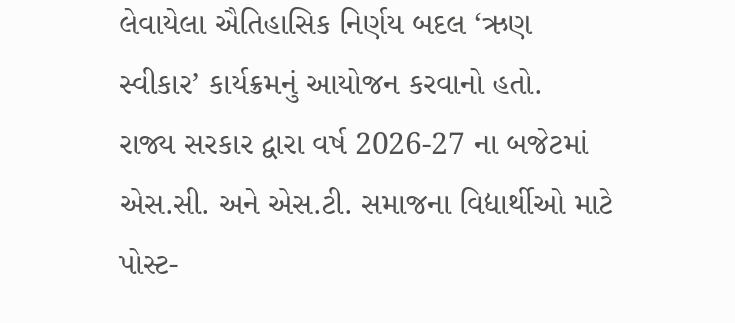લેવાયેલા ઐતિહાસિક નિર્ણય બદલ ‘ઋણ સ્વીકાર’ કાર્યક્રમનું આયોજન કરવાનો હતો.
રાજ્ય સરકાર દ્વારા વર્ષ 2026-27 ના બજેટમાં એસ.સી. અને એસ.ટી. સમાજના વિદ્યાર્થીઓ માટે પોસ્ટ-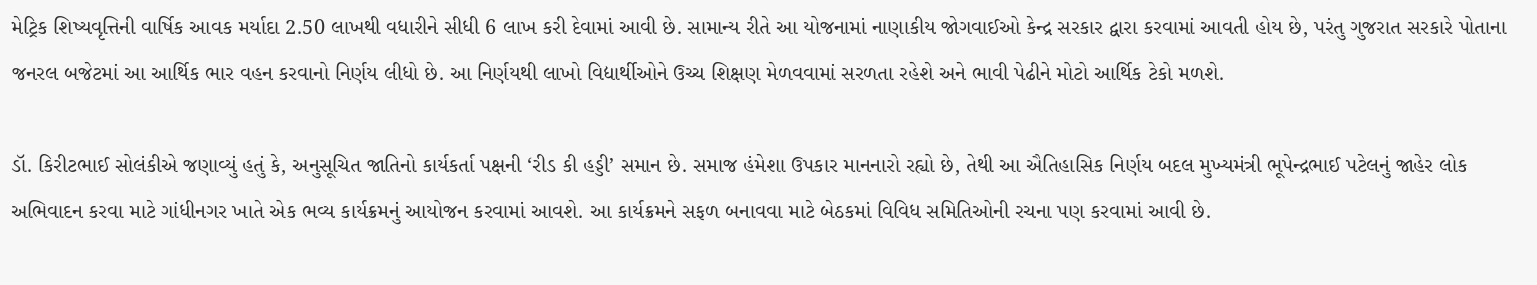મેટ્રિક શિષ્યવૃત્તિની વાર્ષિક આવક મર્યાદા 2.50 લાખથી વધારીને સીધી 6 લાખ કરી દેવામાં આવી છે. સામાન્ય રીતે આ યોજનામાં નાણાકીય જોગવાઈઓ કેન્દ્ર સરકાર દ્વારા કરવામાં આવતી હોય છે, પરંતુ ગુજરાત સરકારે પોતાના જનરલ બજેટમાં આ આર્થિક ભાર વહન કરવાનો નિર્ણય લીધો છે. આ નિર્ણયથી લાખો વિદ્યાર્થીઓને ઉચ્ચ શિક્ષણ મેળવવામાં સરળતા રહેશે અને ભાવી પેઢીને મોટો આર્થિક ટેકો મળશે.

ડૉ. કિરીટભાઈ સોલંકીએ જણાવ્યું હતું કે, અનુસૂચિત જાતિનો કાર્યકર્તા પક્ષની ‘રીડ કી હડ્ડી’ સમાન છે. સમાજ હંમેશા ઉપકાર માનનારો રહ્યો છે, તેથી આ ઐતિહાસિક નિર્ણય બદલ મુખ્યમંત્રી ભૂપેન્દ્રભાઈ પટેલનું જાહેર લોક અભિવાદન કરવા માટે ગાંધીનગર ખાતે એક ભવ્ય કાર્યક્રમનું આયોજન કરવામાં આવશે. આ કાર્યક્રમને સફળ બનાવવા માટે બેઠકમાં વિવિધ સમિતિઓની રચના પણ કરવામાં આવી છે.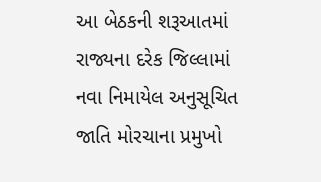આ બેઠકની શરૂઆતમાં રાજ્યના દરેક જિલ્લામાં નવા નિમાયેલ અનુસૂચિત જાતિ મોરચાના પ્રમુખો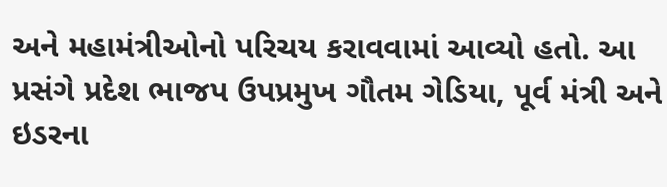અને મહામંત્રીઓનો પરિચય કરાવવામાં આવ્યો હતો. આ પ્રસંગે પ્રદેશ ભાજપ ઉપપ્રમુખ ગૌતમ ગેડિયા, પૂર્વ મંત્રી અને ઇડરના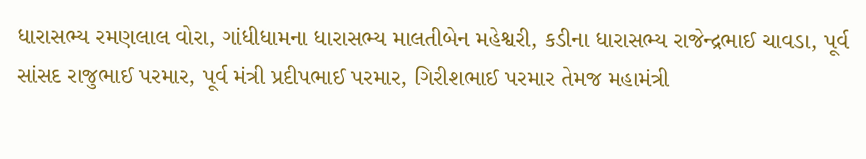ધારાસભ્ય રમણલાલ વોરા, ગાંધીધામના ધારાસભ્ય માલતીબેન મહેશ્વરી, કડીના ધારાસભ્ય રાજેન્દ્રભાઈ ચાવડા, પૂર્વ સાંસદ રાજુભાઈ પરમાર, પૂર્વ મંત્રી પ્રદીપભાઈ પરમાર, ગિરીશભાઈ પરમાર તેમજ મહામંત્રી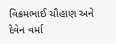વિક્રમભાઈ ચૌહાણ અને દેવેન વર્મા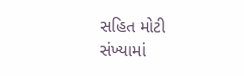સહિત મોટી સંખ્યામાં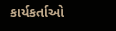કાર્યકર્તાઓ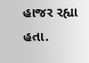હાજર રહ્યા હતા.